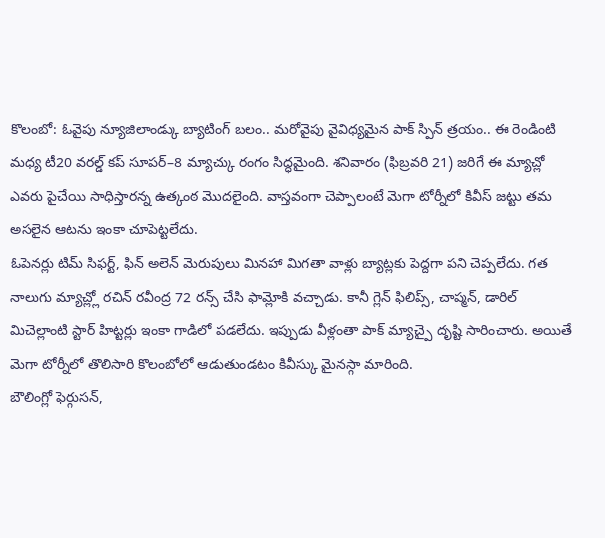కొలంబో: ఓవైపు న్యూజిలాండ్కు బ్యాటింగ్ బలం.. మరోవైపు వైవిధ్యమైన పాక్ స్పిన్ త్రయం.. ఈ రెండింటి మధ్య టీ20 వరల్డ్ కప్ సూపర్–8 మ్యాచ్కు రంగం సిద్ధమైంది. శనివారం (ఫిబ్రవరి 21) జరిగే ఈ మ్యాచ్లో ఎవరు పైచేయి సాధిస్తారన్న ఉత్కంఠ మొదలైంది. వాస్తవంగా చెప్పాలంటే మెగా టోర్నీలో కివీస్ జట్టు తమ అసలైన ఆటను ఇంకా చూపెట్టలేదు.
ఓపెనర్లు టిమ్ సిఫర్ట్, ఫిన్ అలెన్ మెరుపులు మినహా మిగతా వాళ్లు బ్యాట్లకు పెద్దగా పని చెప్పలేదు. గత నాలుగు మ్యాచ్ల్లో రచిన్ రవీంద్ర 72 రన్స్ చేసి ఫామ్లోకి వచ్చాడు. కానీ గ్లెన్ ఫిలిప్స్, చాప్మన్, డారిల్ మిచెల్లాంటి స్టార్ హిట్టర్లు ఇంకా గాడిలో పడలేదు. ఇప్పుడు వీళ్లంతా పాక్ మ్యాచ్పై దృష్టి సారించారు. అయితే మెగా టోర్నీలో తొలిసారి కొలంబోలో ఆడుతుండటం కివీస్కు మైనస్గా మారింది.
బౌలింగ్లో ఫెర్గుసన్,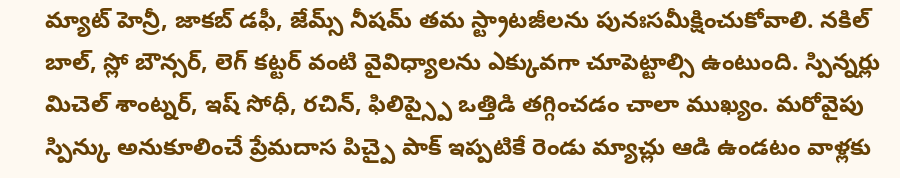మ్యాట్ హెన్రీ, జాకబ్ డఫీ, జేమ్స్ నీషమ్ తమ స్ట్రాటజీలను పునఃసమీక్షించుకోవాలి. నకిల్ బాల్, స్లో బౌన్సర్, లెగ్ కట్టర్ వంటి వైవిధ్యాలను ఎక్కువగా చూపెట్టాల్సి ఉంటుంది. స్పిన్నర్లు మిచెల్ శాంట్నర్, ఇష్ సోధీ, రచిన్, ఫిలిప్స్పై ఒత్తిడి తగ్గించడం చాలా ముఖ్యం. మరోవైపు స్పిన్కు అనుకూలించే ప్రేమదాస పిచ్పై పాక్ ఇప్పటికే రెండు మ్యాచ్లు ఆడి ఉండటం వాళ్లకు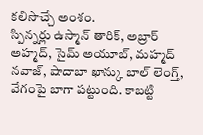కలిసొచ్చే అంశం.
స్పిన్నర్లు ఉస్మాన్ తారిక్, అబ్రార్ అహ్మద్, సైమ్ అయూబ్, మహ్మద్ నవాజ్, షాదాబా ఖాన్కు బాల్ లెంగ్త్, వేగంపై బాగా పట్టుంది. కాబట్టి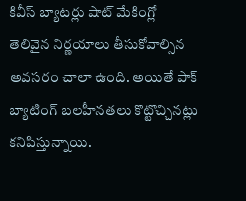కివీస్ బ్యాటర్లు షాట్ మేకింగ్లో తెలివైన నిర్ణయాలు తీసుకోవాల్సిన అవసరం చాలా ఉంది. అయితే పాక్ బ్యాటింగ్ బలహీనతలు కొట్టొచ్చినట్లు కనిపిస్తున్నాయి.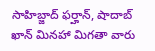సాహిబ్జాద్ ఫర్హాన్, షాదాబ్ ఖాన్ మినహా మిగతా వారు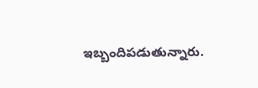ఇబ్బందిపడుతున్నారు.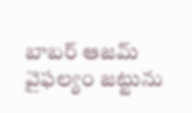బాబర్ ఆజమ్ వైఫల్యం జట్టును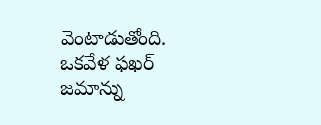వెంటాడుతోంది. ఒకవేళ ఫఖర్ జమాన్ను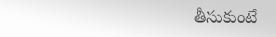తీసుకుంటే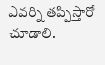ఎవర్ని తప్పిస్తారో చూడాలి.